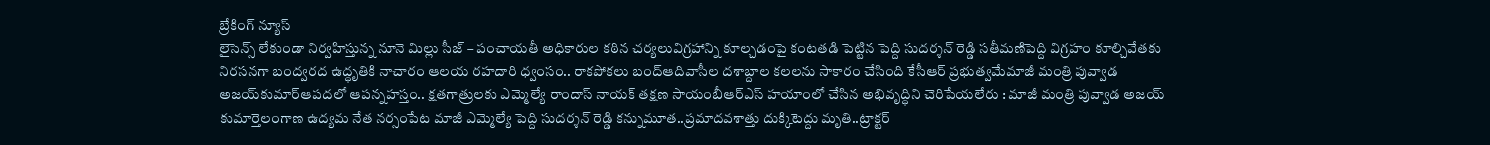బ్రేకింగ్ న్యూస్
లైసెన్స్ లేకుండా నిర్వహిస్తున్న నూనె మిల్లు సీజ్ – పంచాయతీ అధికారుల కఠిన చర్యలువిగ్రహాన్ని కూల్చడంపై కంటతడి పెట్టిన పెద్ది సుదర్శన్ రెడ్డి సతీమణిపెద్ది విగ్రహం కూల్చివేతకు నిరసనగా బంద్వరద ఉద్ధృతికి నాచారం ఆలయ రహదారి ధ్వంసం.. రాకపోకలు బంద్ఆదివాసీల దశాబ్దాల కలలను సాకారం చేసింది కేసీఆర్‌ ప్రభుత్వమేమాజీ మంత్రి పువ్వాడ అజయ్‌కుమార్ఆపదలో ఆపన్నహస్తం.. క్షతగాత్రులకు ఎమ్మెల్యే రాందాస్ నాయక్ తక్షణ సాయంబీఆర్ఎస్ హయాంలో చేసిన అభివృద్ధిని చెరిపేయలేరు : మాజీ మంత్రి పువ్వాడ అజయ్ కుమార్తెలంగాణ ఉద్యమ నేత నర్సంపేట మాజీ ఎమ్మెల్యే పెద్ది సుదర్శన్ రెడ్డి కన్నుమూత..ప్రమాదవశాత్తు దుక్కిటెద్దు మృతి..ట్రాక్టర్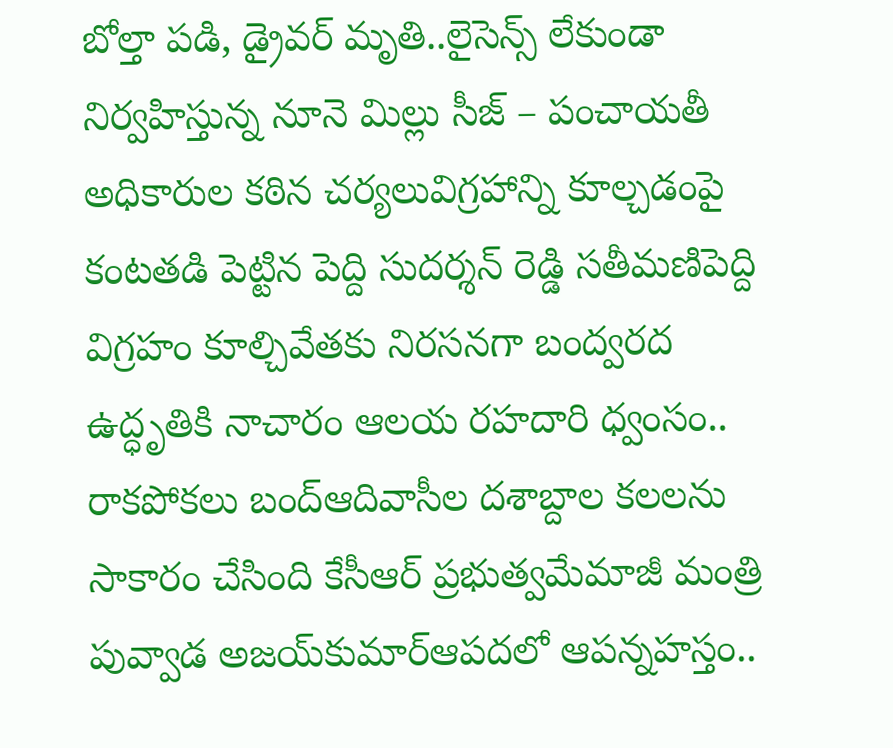బోల్తా పడి, డ్రైవర్ మృతి..లైసెన్స్ లేకుండా నిర్వహిస్తున్న నూనె మిల్లు సీజ్ – పంచాయతీ అధికారుల కఠిన చర్యలువిగ్రహాన్ని కూల్చడంపై కంటతడి పెట్టిన పెద్ది సుదర్శన్ రెడ్డి సతీమణిపెద్ది విగ్రహం కూల్చివేతకు నిరసనగా బంద్వరద ఉద్ధృతికి నాచారం ఆలయ రహదారి ధ్వంసం.. రాకపోకలు బంద్ఆదివాసీల దశాబ్దాల కలలను సాకారం చేసింది కేసీఆర్‌ ప్రభుత్వమేమాజీ మంత్రి పువ్వాడ అజయ్‌కుమార్ఆపదలో ఆపన్నహస్తం..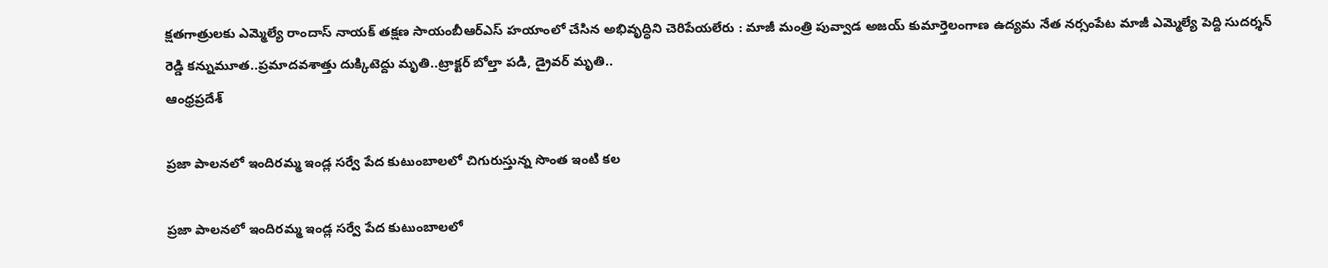క్షతగాత్రులకు ఎమ్మెల్యే రాందాస్ నాయక్ తక్షణ సాయంబీఆర్ఎస్ హయాంలో చేసిన అభివృద్ధిని చెరిపేయలేరు : మాజీ మంత్రి పువ్వాడ అజయ్ కుమార్తెలంగాణ ఉద్యమ నేత నర్సంపేట మాజీ ఎమ్మెల్యే పెద్ది సుదర్శన్ రెడ్డి కన్నుమూత..ప్రమాదవశాత్తు దుక్కిటెద్దు మృతి..ట్రాక్టర్ బోల్తా పడి, డ్రైవర్ మృతి..
ఆంధ్రప్రదేశ్

ప్రజా పాలనలో ఇందిరమ్మ ఇండ్ల సర్వే పేద కుటుంబాలలో చిగురుస్తున్న సొంత ఇంటి కల

ప్రజా పాలనలో ఇందిరమ్మ ఇండ్ల సర్వే పేద కుటుంబాలలో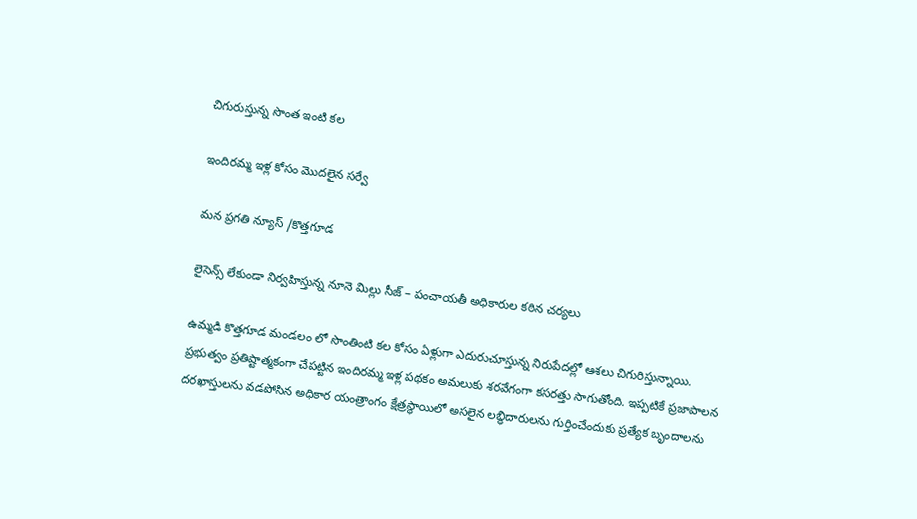చిగురుస్తున్న సొంత ఇంటి కల

ఇందిరమ్మ ఇళ్ల కోసం మొదలైన సర్వే

మన ప్రగతి న్యూస్ /కొత్తగూడ

లైసెన్స్ లేకుండా నిర్వహిస్తున్న నూనె మిల్లు సీజ్ – పంచాయతీ అధికారుల కఠిన చర్యలు

ఉమ్మడి కొత్తగూడ మండలం లో సొంతింటి కల కోసం ఏళ్లుగా ఎదురుచూస్తున్న నిరుపేదల్లో ఆశలు చిగురిస్తున్నాయి. ప్రభుత్వం ప్రతిష్టాత్మకంగా చేపట్టిన ఇందిరమ్మ ఇళ్ల పథకం అమలుకు శరవేగంగా కసరత్తు సాగుతోంది. ఇప్పటికే ప్రజాపాలన దరఖాస్తులను వడపోసిన అధికార యంత్రాంగం క్షేత్రస్థాయిలో అసలైన లబ్ధిదారులను గుర్తించేందుకు ప్రత్యేక బృందాలను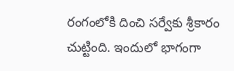రంగంలోకి దించి సర్వేకు శ్రీకారం చుట్టింది. ఇందులో భాగంగా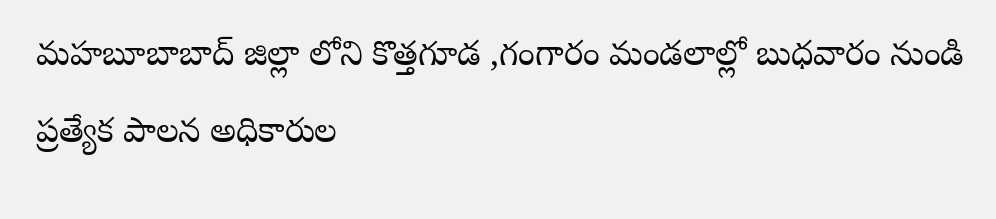మహబూబాబాద్ జిల్లా లోని కొత్తగూడ ,గంగారం మండలాల్లో బుధవారం నుండి ప్రత్యేక పాలన అధికారుల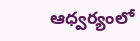ఆధ్వర్యంలో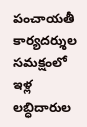పంచాయతీ కార్యదర్శుల సమక్షంలో ఇళ్ల లబ్ధిదారుల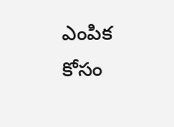ఎంపిక కోసం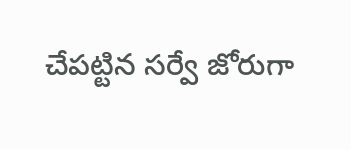చేపట్టిన సర్వే జోరుగా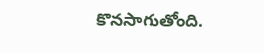కొనసాగుతోంది.